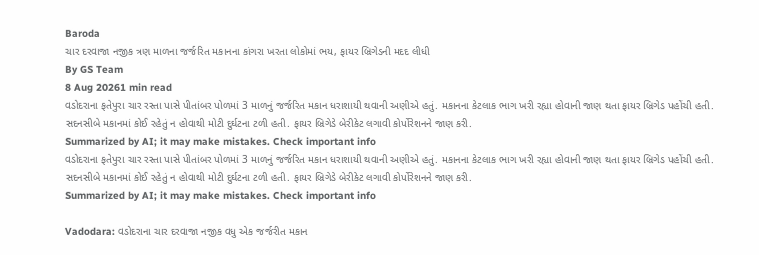Baroda
ચાર દરવાજા નજીક ત્રણ માળના જર્જરિત મકાનના કાંગરા ખરતા લોકોમાં ભય, ફાયર બ્રિગેડની મદદ લીધી
By GS Team
8 Aug 20261 min read
વડોદરાના ફતેપુરા ચાર રસ્તા પાસે પીતાંબર પોળમાં 3 માળનું જર્જરિત મકાન ધરાશાયી થવાની અણીએ હતું. મકાનના કેટલાક ભાગ ખરી રહ્યા હોવાની જાણ થતા ફાયર બ્રિગેડ પહોંચી હતી. સદનસીબે મકાનમાં કોઈ રહેતું ન હોવાથી મોટી દુર્ઘટના ટળી હતી. ફાયર બ્રિગેડે બેરીકેટ લગાવી કોર્પોરેશનને જાણ કરી.
Summarized by AI; it may make mistakes. Check important info
વડોદરાના ફતેપુરા ચાર રસ્તા પાસે પીતાંબર પોળમાં 3 માળનું જર્જરિત મકાન ધરાશાયી થવાની અણીએ હતું. મકાનના કેટલાક ભાગ ખરી રહ્યા હોવાની જાણ થતા ફાયર બ્રિગેડ પહોંચી હતી. સદનસીબે મકાનમાં કોઈ રહેતું ન હોવાથી મોટી દુર્ઘટના ટળી હતી. ફાયર બ્રિગેડે બેરીકેટ લગાવી કોર્પોરેશનને જાણ કરી.
Summarized by AI; it may make mistakes. Check important info

Vadodara: વડોદરાના ચાર દરવાજા નજીક વધુ એક જર્જરીત મકાન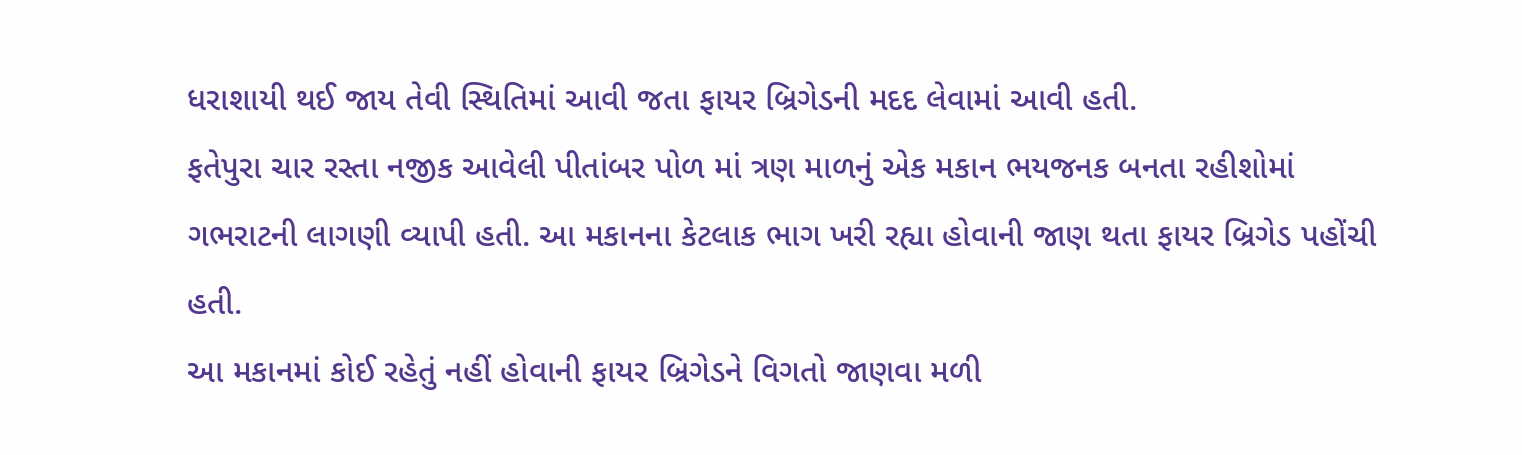ધરાશાયી થઈ જાય તેવી સ્થિતિમાં આવી જતા ફાયર બ્રિગેડની મદદ લેવામાં આવી હતી.
ફતેપુરા ચાર રસ્તા નજીક આવેલી પીતાંબર પોળ માં ત્રણ માળનું એક મકાન ભયજનક બનતા રહીશોમાં ગભરાટની લાગણી વ્યાપી હતી. આ મકાનના કેટલાક ભાગ ખરી રહ્યા હોવાની જાણ થતા ફાયર બ્રિગેડ પહોંચી હતી.
આ મકાનમાં કોઈ રહેતું નહીં હોવાની ફાયર બ્રિગેડને વિગતો જાણવા મળી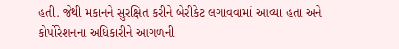હતી. જેથી મકાનને સુરક્ષિત કરીને બેરીકેટ લગાવવામાં આવ્યા હતા અને કોર્પોરેશનના અધિકારીને આગળની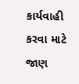કાર્યવાહી કરવા માટે જાણ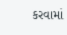કરવામાં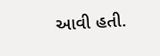આવી હતી.